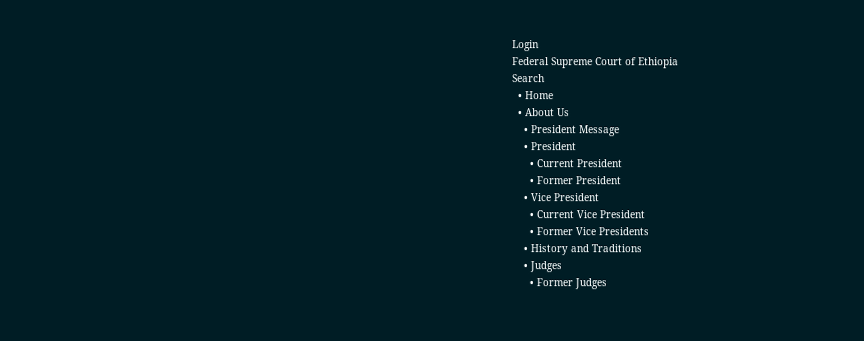Login
Federal Supreme Court of Ethiopia
Search
  • Home
  • About Us
    • President Message
    • President
      • Current President
      • Former President
    • Vice President
      • Current Vice President
      • Former Vice Presidents
    • History and Traditions
    • Judges
      • Former Judges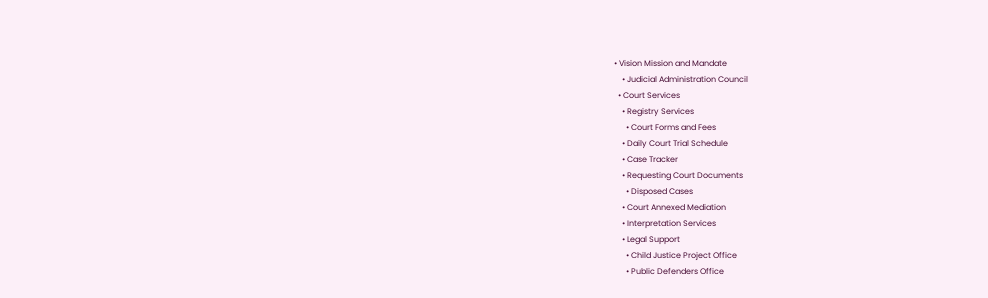• Vision Mission and Mandate
    • Judicial Administration Council
  • Court Services
    • Registry Services
      • Court Forms and Fees
    • Daily Court Trial Schedule
    • Case Tracker
    • Requesting Court Documents
      • Disposed Cases
    • Court Annexed Mediation
    • Interpretation Services
    • Legal Support
      • Child Justice Project Office
      • Public Defenders Office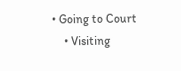• Going to Court
    • Visiting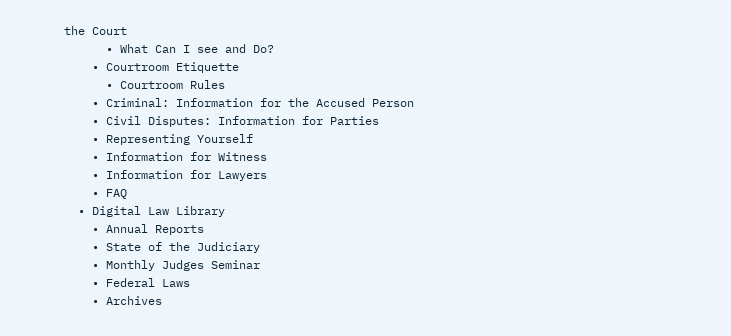the Court
      • What Can I see and Do?
    • Courtroom Etiquette
      • Courtroom Rules
    • Criminal: Information for the Accused Person
    • Civil Disputes: Information for Parties
    • Representing Yourself
    • Information for Witness
    • Information for Lawyers
    • FAQ
  • Digital Law Library
    • Annual Reports
    • State of the Judiciary
    • Monthly Judges Seminar
    • Federal Laws
    • Archives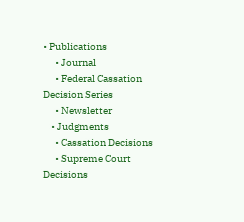• Publications
      • Journal
      • Federal Cassation Decision Series
      • Newsletter
    • Judgments
      • Cassation Decisions
      • Supreme Court Decisions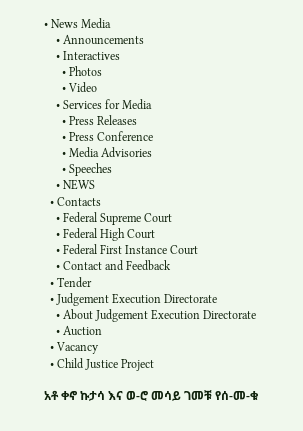• News Media
    • Announcements
    • Interactives
      • Photos
      • Video
    • Services for Media
      • Press Releases
      • Press Conference
      • Media Advisories
      • Speeches
    • NEWS
  • Contacts
    • Federal Supreme Court
    • Federal High Court
    • Federal First Instance Court
    • Contact and Feedback
  • Tender
  • Judgement Execution Directorate
    • About Judgement Execution Directorate
    • Auction
  • Vacancy
  • Child Justice Project

አቶ ቀኖ ኩታሳ እና ወ-ሮ መሳይ ገመቹ የሰ-መ-ቁ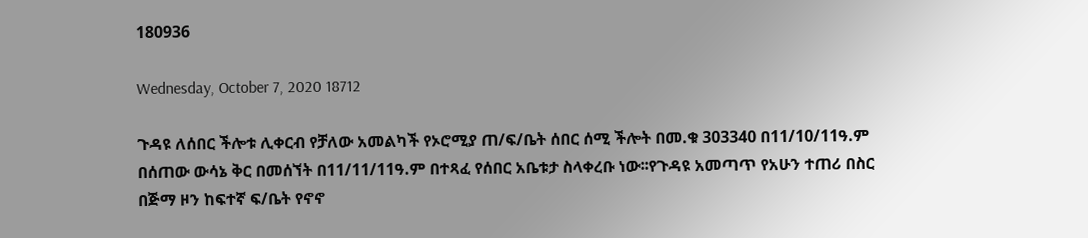180936

Wednesday, October 7, 2020 18712

ጉዳዩ ለሰበር ችሎቱ ሊቀርብ የቻለው አመልካች የኦሮሚያ ጠ/ፍ/ቤት ሰበር ሰሚ ችሎት በመ.ቁ 303340 በ11/10/11ዓ.ም በሰጠው ውሳኔ ቅር በመሰኘት በ11/11/11ዓ.ም በተጻፈ የሰበር አቤቱታ ስላቀረቡ ነው፡፡የጉዳዩ አመጣጥ የአሁን ተጠሪ በስር በጅማ ዞን ከፍተኛ ፍ/ቤት የኖኖ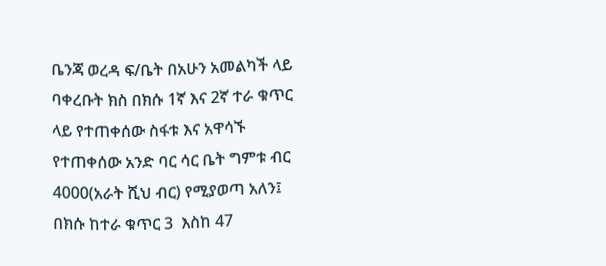ቤንጃ ወረዳ ፍ/ቤት በአሁን አመልካች ላይ ባቀረቡት ክስ በክሱ 1ኛ እና 2ኛ ተራ ቁጥር ላይ የተጠቀሰው ስፋቱ እና አዋሳኙ የተጠቀሰው አንድ ባር ሳር ቤት ግምቱ ብር 4000(አራት ሺህ ብር) የሚያወጣ አለን፤ በክሱ ከተራ ቁጥር 3  እስከ 47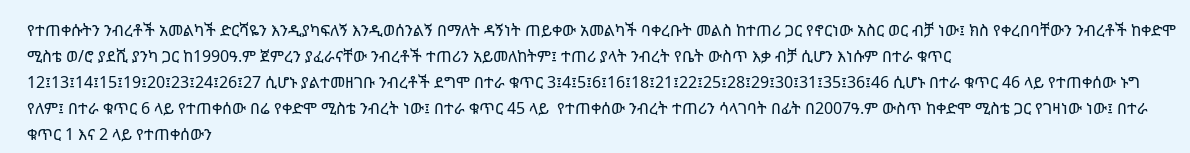የተጠቀሱትን ንብረቶች አመልካች ድርሻዬን እንዲያካፍለኝ እንዲወሰንልኝ በማለት ዳኝነት ጠይቀው አመልካች ባቀረቡት መልስ ከተጠሪ ጋር የኖርነው አስር ወር ብቻ ነው፤ ክስ የቀረበባቸውን ንብረቶች ከቀድሞ ሚስቴ ወ/ሮ ያደሺ ያንካ ጋር ከ1990ዓ.ም ጀምረን ያፈራናቸው ንብረቶች ተጠሪን አይመለከትም፤ ተጠሪ ያላት ንብረት የቤት ውስጥ እቃ ብቻ ሲሆን እነሱም በተራ ቁጥር 12፤13፤14፤15፤19፤20፤23፤24፤26፤27 ሲሆኑ ያልተመዘገቡ ንብረቶች ደግሞ በተራ ቁጥር 3፤4፤5፤6፤16፤18፤21፤22፤25፤28፤29፤30፤31፤35፤36፤46 ሲሆኑ በተራ ቁጥር 46 ላይ የተጠቀሰው ኑግ የለም፤ በተራ ቁጥር 6 ላይ የተጠቀሰው በሬ የቀድሞ ሚስቴ ንብረት ነው፤ በተራ ቁጥር 45 ላይ  የተጠቀሰው ንብረት ተጠሪን ሳላገባት በፊት በ2007ዓ.ም ውስጥ ከቀድሞ ሚስቴ ጋር የገዛነው ነው፤ በተራ ቁጥር 1 እና 2 ላይ የተጠቀሰውን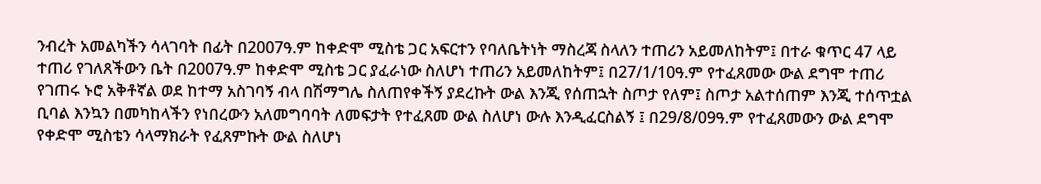ንብረት አመልካችን ሳላገባት በፊት በ2007ዓ.ም ከቀድሞ ሚስቴ ጋር አፍርተን የባለቤትነት ማስረጃ ስላለን ተጠሪን አይመለከትም፤ በተራ ቁጥር 47 ላይ ተጠሪ የገለጸችውን ቤት በ2007ዓ.ም ከቀድሞ ሚስቴ ጋር ያፈራነው ስለሆነ ተጠሪን አይመለከትም፤ በ27/1/10ዓ.ም የተፈጸመው ውል ደግሞ ተጠሪ የገጠሩ ኑሮ አቅቶኛል ወደ ከተማ አስገባኝ ብላ በሽማግሌ ስለጠየቀችኝ ያደረኩት ውል እንጂ የሰጠኋት ስጦታ የለም፤ ስጦታ አልተሰጠም እንጂ ተሰጥቷል ቢባል እንኳን በመካከላችን የነበረውን አለመግባባት ለመፍታት የተፈጸመ ውል ስለሆነ ውሉ እንዲፈርስልኝ ፤ በ29/8/09ዓ.ም የተፈጸመውን ውል ደግሞ የቀድሞ ሚስቴን ሳላማክራት የፈጸምኩት ውል ስለሆነ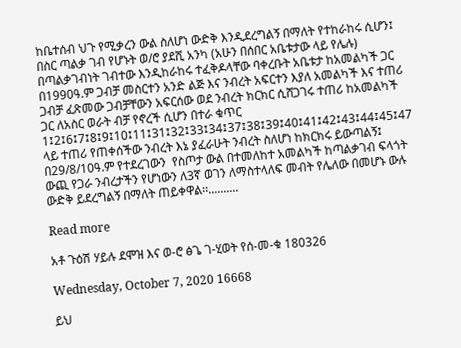ከቤተሰብ ህጉ የሚቃረን ውል ስለሆነ ውድቅ እንዲደረግልኝ በማለት የተከራከሩ ሲሆን፤  በስር ጣልቃ ገብ የሆኑት ወ/ሮ ያደሺ አንካ (አሁን በሰበር አቤቱታው ላይ የሌሉ) በጣልቃገብነት ገብተው እንዲከራከሩ ተፈቅዶላቸው ባቀረቡት አቤቱታ ከአመልካች ጋር በ1990ዓ.ም ጋብቻ መስርተን አንድ ልጅ እና ንብረት አፍርተን እያለ አመልካች እና ተጠሪ ጋብቻ ፈጽመው ጋብቻቸውን አፍርሰው ወደ ንብረት ክርክር ሲሸጋገሩ ተጠሪ ከአመልካች ጋር ለአስር ወራት ብቻ የኖረች ሲሆን በተራ ቁጥር 1፤2፤6፤7፤8፤9፤10፤11፤31፤32፤33፤34፤37፤38፤39፤40፤41፤42፤43፤44፤45፤47 ላይ ተጠሪ የጠቀሰችው ንብረት እኔ ያፈራሁት ንብረት ስለሆነ ከክርክሩ ይውጣልኝ፤ በ29/8/10ዓ.ም የተደረገውን  የስጦታ ውል በተመለከተ አመልካች ከጣልቃገብ ፍላጎት ውጪ የጋራ ንብረታችን የሆነውን ለ3ኛ ወገን ለማስተላለፍ መብት የሌለው በመሆኑ ውሉ ውድቅ ይደረግልኝ በማለት ጠይቀዋል፡፡..........

Read more

አቶ ጉዕሽ ሃይሉ ደሞዝ እና ወ-ሮ ፅጌ ገ-ሂወት የሰ-መ-ቁ 180326

Wednesday, October 7, 2020 16668

ይህ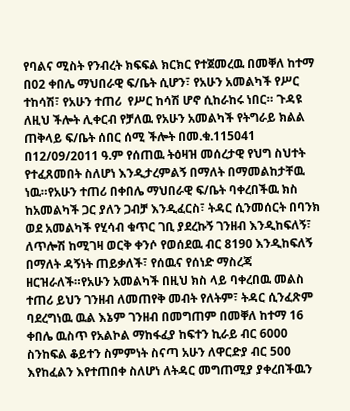የባልና ሚስት የንብረት ክፍፍል ክርክር የተጀመረዉ በመቐለ ከተማ በ02 ቀበሌ ማህበራዊ ፍ/ቤት ሲሆን፣ የአሁን አመልካች የሥር ተከሳሽ፣ የአሁን ተጠሪ  የሥር ከሳሽ ሆኖ ሲከራከሩ ነበር። ጉዳዩ ለዚህ ችሎት ሊቀርብ የቻለዉ የአሁን አመልካች የትግራይ ክልል ጠቅላይ ፍ/ቤት ሰበር ሰሚ ችሎት በመ.ቁ.115041 በ12/09/2011 ዓ.ም የሰጠዉ ትዕዛዝ መሰረታዊ የህግ ስህተት የተፈጸመበት ስለሆነ እንዲታረምልኝ በማለት በማመልከታቸዉ ነዉ።የአሁን ተጠሪ በቀበሌ ማህበራዊ ፍ/ቤት ባቀረበችዉ ክስ ከአመልካች ጋር ያለን ጋብቻ እንዲፈርስ፣ ትዳር ሲንመሰርት በባንክ ወደ አመልካች የሂሳብ ቁጥር ገቢ ያደረኩኝ ገንዘብ እንዲከፍለኝ፣ ለጥሎሽ ከሚገዛ ወርቅ ቀንሶ የወሰደዉ ብር 8190 እንዲከፍለኝ በማለት ዳኝነት ጠይቃለች፣ የሰዉና የሰነድ ማስረጃ ዘርዝራለች።የአሁን አመልካች በዚህ ክስ ላይ ባቀረበዉ መልስ ተጠሪ ይህን ገንዘብ ለመጠየቅ መብት የለትም፣ ትዳር ሲንፈጽም ባደረግነዉ ዉል እኔም ገንዘብ በመግጠም በመቐለ ከተማ 16 ቀበሌ ዉስጥ የአልኮል ማከፋፈያ ከፍተን ኪራይ ብር 6000 ስንከፍል ቆይተን ስምምነት ስናጣ አሁን ለዋርድያ ብር 500 እየከፈልን እየተጠበቀ ስለሆነ ለትዳር መግጠሚያ ያቀረበችዉን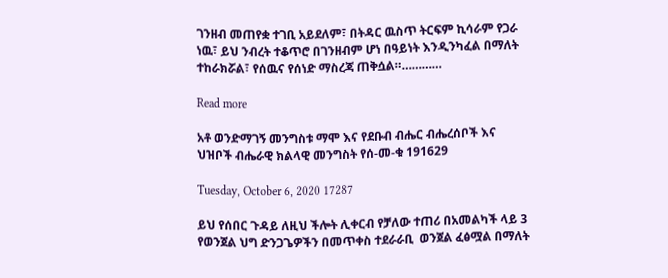ገንዘብ መጠየቋ ተገቢ አይደለም፣ በትዳር ዉስጥ ትርፍም ኪሳራም የጋራ ነዉ፣ ይህ ንብረት ተቆጥሮ በገንዘብም ሆነ በዓይነት እንዲንካፈል በማለት ተከራክሯል፣ የሰዉና የሰነድ ማስረጃ ጠቅሷል።…………

Read more

አቶ ወንድማገኝ መንግስቱ ማሞ እና የደቡብ ብሔር ብሔረሰቦች እና ህዝቦች ብሔራዊ ክልላዊ መንግስት የሰ-መ-ቁ 191629

Tuesday, October 6, 2020 17287

ይህ የሰበር ጉዳይ ለዚህ ችሎት ሊቀርብ የቻለው ተጠሪ በአመልካች ላይ 3 የወንጀል ህግ ድንጋጌዎችን በመጥቀስ ተደራራቢ  ወንጀል ፈፅሟል በማለት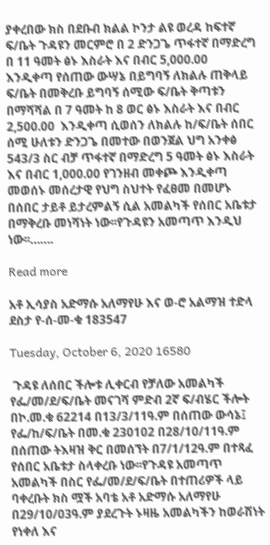ያቀረበው ክስ በደቡብ ክልል ኮንታ ልዩ ወረዳ ከፍተኛ ፍ/ቤት ጉዳዩን መርምሮ በ 2 ድንጋጌ ጥፋተኛ በማድረግ በ 11 ዓመት ፅኑ እስራት እና በብር 5,000.00  እንዲቀጣ የሰጠው ውሣኔ በይግባኝ ለክልሉ ጠቅላይ ፍ/ቤት በመቅረቡ ይግባኝ ሰሚው ፍ/ቤት ቅጣቱን በማሻሻል በ 7 ዓመት ከ 8 ወር ፅኑ እስራት እና በብር 2,500.00  እንዲቀጣ ሲወሰን ለክልሉ ከ/ፍ/ቤት ሰበር ሰሚ ሁለቱን ድንጋጌ በመተው በወንጀል ህግ አንቀፅ 543/3 ስር ብቻ ጥፋተኛ በማድረግ 5 ዓመት ፅኑ እስራት እና በብር 1,000.00 የገንዘብ መቀጮ እንዲቀጣ መወሰኑ መሰረታዊ የህግ ስህተት የፈፀመ በመሆኑ በሰበር ታይቶ ይታረምልኝ ሲል አመልካች የሰበር አቤቱታ በማቅረቡ መነሻነት ነው፡፡የጉዳዩን አመጣጥ እንዲህ ነው፡፡…….

Read more

አቶ ኢሳያስ አድማሱ አለማየሁ እና ወ-ሮ አልማዝ ተድላ ደስታ የ-ሰ-መ-ቁ 183547

Tuesday, October 6, 2020 16580

 ጉዳዩ ለሰበር ችሎቱ ሊቀርብ የቻለው አመልካች የፌ/መ/ደ/ፍ/ቤት መናገሻ ምድብ 2ኛ ፍ/ብሄር ችሎት በኮ.መ.ቁ 62214 በ13/3/11ዓ.ም በሰጠው ውሳኔ፤ የፌ/ከ/ፍ/ቤት በመ.ቁ 230102 በ28/10/11ዓ.ም በሰጠው ትእዛዝ ቅር በመሰኘት በ7/1/12ዓ.ም በተጻፈ የሰበር አቤቱታ ስላቀረቡ ነው፡፡የጉዳዩ አመጣጥ አመልካች በስር የፌ/መ/ደ/ፍ/ቤት በተጠሪዎች ላይ ባቀረቡት ክስ ሟች አባቴ አቶ አድማሱ አለማየሁ በ29/10/03ዓ.ም ያደረጉት ኑዛዜ አመልካችን ከወራሽነት የነቀለ እና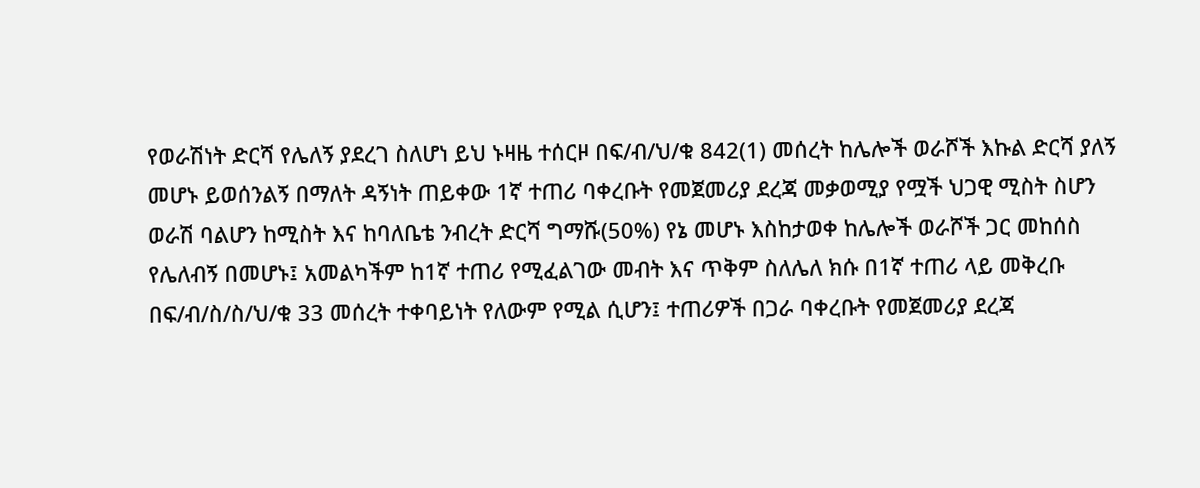የወራሽነት ድርሻ የሌለኝ ያደረገ ስለሆነ ይህ ኑዛዜ ተሰርዞ በፍ/ብ/ህ/ቁ 842(1) መሰረት ከሌሎች ወራሾች እኩል ድርሻ ያለኝ መሆኑ ይወሰንልኝ በማለት ዳኝነት ጠይቀው 1ኛ ተጠሪ ባቀረቡት የመጀመሪያ ደረጃ መቃወሚያ የሟች ህጋዊ ሚስት ስሆን ወራሽ ባልሆን ከሚስት እና ከባለቤቴ ንብረት ድርሻ ግማሹ(50%) የኔ መሆኑ እስከታወቀ ከሌሎች ወራሾች ጋር መከሰስ የሌለብኝ በመሆኑ፤ አመልካችም ከ1ኛ ተጠሪ የሚፈልገው መብት እና ጥቅም ስለሌለ ክሱ በ1ኛ ተጠሪ ላይ መቅረቡ በፍ/ብ/ስ/ስ/ህ/ቁ 33 መሰረት ተቀባይነት የለውም የሚል ሲሆን፤ ተጠሪዎች በጋራ ባቀረቡት የመጀመሪያ ደረጃ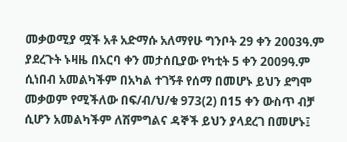መቃወሚያ ሟች አቶ አድማሱ አለማየሁ ግንቦት 29 ቀን 2003ዓ.ም ያደረጉት ኑዛዜ በአርባ ቀን መታሰቢያው የካቲት 5 ቀን 2009ዓ.ም ሲነበብ አመልካችም በአካል ተገኝቶ የሰማ በመሆኑ ይህን ደግሞ መቃወም የሚችለው በፍ/ብ/ህ/ቁ 973(2) በ15 ቀን ውስጥ ብቻ ሲሆን አመልካችም ለሽምግልና ዳኞች ይህን ያላደረገ በመሆኑ፤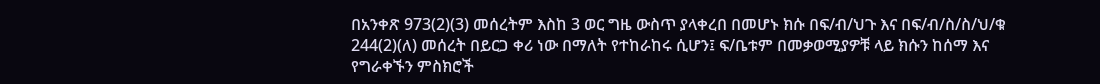በአንቀጽ 973(2)(3) መሰረትም እስከ 3 ወር ግዜ ውስጥ ያላቀረበ በመሆኑ ክሱ በፍ/ብ/ህጉ እና በፍ/ብ/ስ/ስ/ህ/ቁ 244(2)(ለ) መሰረት በይርጋ ቀሪ ነው በማለት የተከራከሩ ሲሆን፤ ፍ/ቤቱም በመቃወሚያዎቹ ላይ ክሱን ከሰማ እና የግራቀኙን ምስክሮች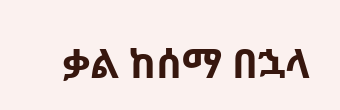ቃል ከሰማ በኋላ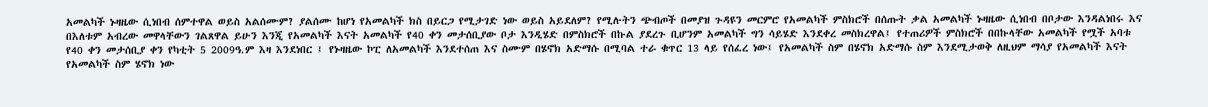አመልካች ኑዛዜው ሲነበብ ሰምተዋል ወይስ አልሰሙም? ያልሰሙ ከሆነ የአመልካች ክስ በይርጋ የሚታገድ ነው ወይስ አይደለም? የሚሉትን ጭብጦች በመያዝ ጉዳዩን መርምሮ የአመልካች ምስክሮች በሰጡት ቃል አመልካች ኑዛዜው ሲነበብ በቦታው እንዳልነበሩ እና በእለቱም አብረው መዋላቸውን ገልጸዋል ይሁን እንጂ የአመልካች እናት አመልካች የ40 ቀን መታሰቢያው ቦታ እንዲሄድ በምስክሮች በኩል ያደረጉ ቢሆንም አመልካች ግን ሳይሄድ እንደቀረ መስክረዋል፤ የተጠሪዎች ምስክሮች በበኩላቸው አመልካች የሟች አባቱ የ40 ቀን መታሰቢያ ቀን የካቲት 5 2009ዓ.ም እዛ እንደነበር ፤ የኑዛዜው ኮፒ ለአመልካች እንደተሰጠ እና ስሙም በሄኖክ አድማሱ በሚባል ተራ ቁጥር 13 ላይ የሰፈረ ነው፤ የአመልካች ስም በሄኖክ አድማሱ ስም እንደሚታወቅ ለዚህም ማሳያ የአመልካች እናት የአመልካች ስም ሄኖክ ነው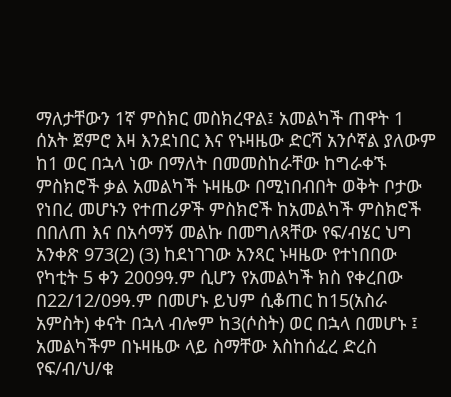ማለታቸውን 1ኛ ምስክር መስክረዋል፤ አመልካች ጠዋት 1 ሰአት ጀምሮ እዛ እንደነበር እና የኑዛዜው ድርሻ አንሶኛል ያለውም ከ1 ወር በኋላ ነው በማለት በመመስከራቸው ከግራቀኙ ምስክሮች ቃል አመልካች ኑዛዜው በሚነበብበት ወቅት ቦታው የነበረ መሆኑን የተጠሪዎች ምስክሮች ከአመልካች ምስክሮች በበለጠ እና በአሳማኝ መልኩ በመግለጻቸው የፍ/ብሄር ህግ አንቀጽ 973(2) (3) ከደነገገው አንጻር ኑዛዜው የተነበበው የካቲት 5 ቀን 2009ዓ.ም ሲሆን የአመልካች ክስ የቀረበው በ22/12/09ዓ.ም በመሆኑ ይህም ሲቆጠር ከ15(አስራ አምስት) ቀናት በኋላ ብሎም ከ3(ሶስት) ወር በኋላ በመሆኑ ፤ አመልካችም በኑዛዜው ላይ ስማቸው እስከሰፈረ ድረስ የፍ/ብ/ህ/ቁ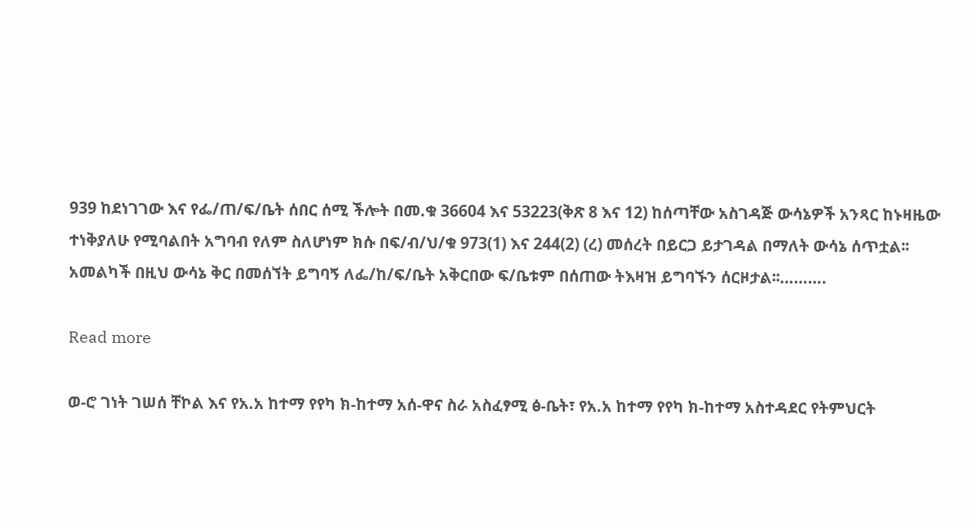939 ከደነገገው እና የፌ/ጠ/ፍ/ቤት ሰበር ሰሚ ችሎት በመ.ቁ 36604 እና 53223(ቅጽ 8 እና 12) ከሰጣቸው አስገዳጅ ውሳኔዎች አንጻር ከኑዛዜው ተነቅያለሁ የሚባልበት አግባብ የለም ስለሆነም ክሱ በፍ/ብ/ህ/ቁ 973(1) እና 244(2) (ረ) መሰረት በይርጋ ይታገዳል በማለት ውሳኔ ሰጥቷል፡፡ አመልካች በዚህ ውሳኔ ቅር በመሰኘት ይግባኝ ለፌ/ከ/ፍ/ቤት አቅርበው ፍ/ቤቱም በሰጠው ትእዛዝ ይግባኙን ሰርዞታል፡፡……….

Read more

ወ-ሮ ገነት ገሠሰ ቸኮል እና የአ.አ ከተማ የየካ ክ-ከተማ አሰ-ዋና ስራ አስፈፃሚ ፅ-ቤት፣ የአ.አ ከተማ የየካ ክ-ከተማ አስተዳደር የትምህርት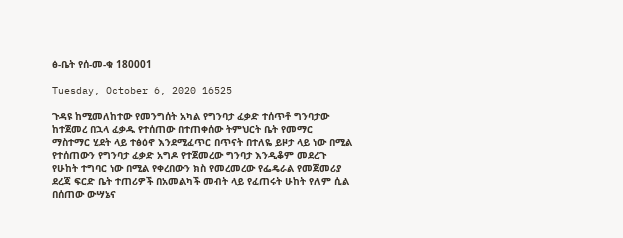ፅ-ቤት የሰ-መ-ቁ 180001

Tuesday, October 6, 2020 16525

ጉዳዩ ከሚመለከተው የመንግሰት አካል የግንባታ ፈቃድ ተሰጥቶ ግንባታው ከተጀመረ በኋላ ፈቃዱ የተሰጠው በተጠቀሰው ትምህርት ቤት የመማር ማስተማር ሂደት ላይ ተፅዕኖ እንደሚፈጥር በጥናት በተለዬ ይዞታ ላይ ነው በሚል የተሰጠውን የግንባታ ፈቃድ አግዶ የተጀመረው ግንባታ እንዲቆም መደረጉ የሁከት ተግባር ነው በሚል የቀረበውን ክስ የመረመረው የፌዴራል የመጀመሪያ ደረጃ ፍርድ ቤት ተጠሪዎች በአመልካች መብት ላይ የፈጠሩት ሁከት የለም ሲል በሰጠው ውሣኔና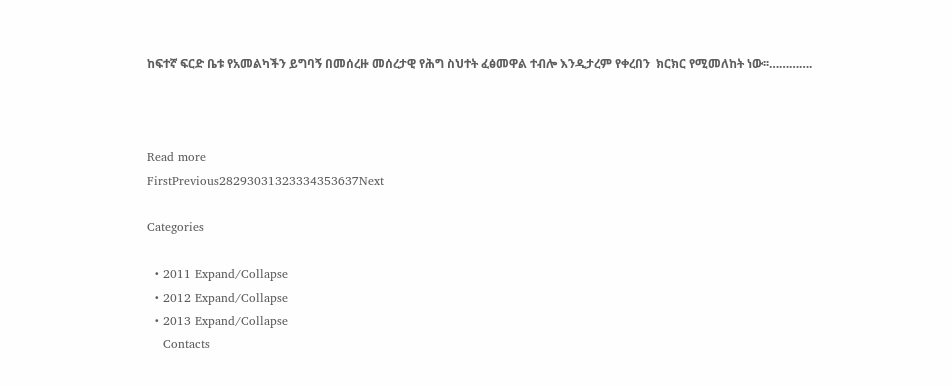ከፍተኛ ፍርድ ቤቱ የአመልካችን ይግባኝ በመሰረዙ መሰረታዊ የሕግ ስህተት ፈፅመዋል ተብሎ እንዲታረም የቀረበን  ክርክር የሚመለከት ነው፡፡………….



Read more
FirstPrevious28293031323334353637Next

Categories

  • 2011 Expand/Collapse
  • 2012 Expand/Collapse
  • 2013 Expand/Collapse
    Contacts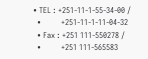• TEL : +251-11-1-55-34-00 /
  •          +251-11-1-11-04-32
  • Fax : +251 111-550278 /
  •          +251 111-565583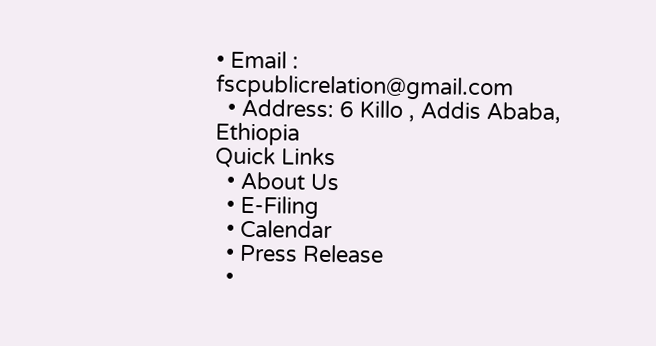• Email : fscpublicrelation@gmail.com
  • Address: 6 Killo , Addis Ababa, Ethiopia
Quick Links
  • About Us
  • E-Filing
  • Calendar
  • Press Release
  •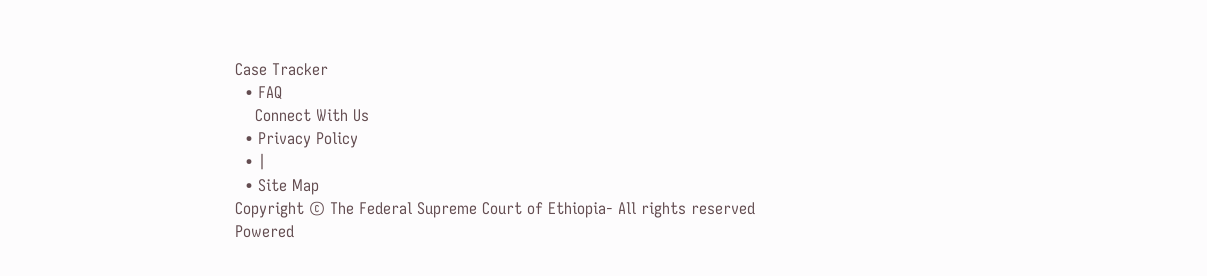Case Tracker
  • FAQ
    Connect With Us
  • Privacy Policy
  • |
  • Site Map
Copyright © The Federal Supreme Court of Ethiopia- All rights reserved
Powered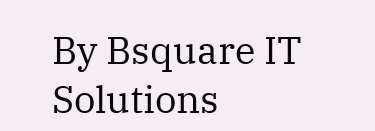By Bsquare IT Solutions